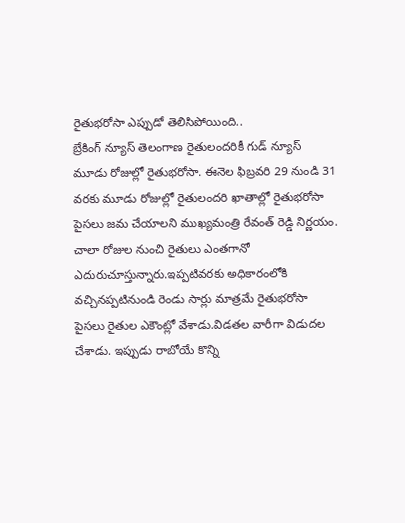రైతుభరోసా ఎప్పుడో తెలిసిపోయింది..
బ్రేకింగ్ న్యూస్ తెలంగాణ రైతులందరికీ గుడ్ న్యూస్ మూడు రోజుల్లో రైతుభరోసా. ఈనెల ఫిబ్రవరి 29 నుండి 31 వరకు మూడు రోజుల్లో రైతులందరి ఖాతాల్లో రైతుభరోసా పైసలు జమ చేయాలని ముఖ్యమంత్రి రేవంత్ రెడ్డి నిర్ణయం. చాలా రోజుల నుంచి రైతులు ఎంతగానో ఎదురుచూస్తున్నారు.ఇప్పటివరకు అధికారంలోకి వచ్చినప్పటినుండి రెండు సార్లు మాత్రమే రైతుభరోసా పైసలు రైతుల ఎకౌంట్లో వేశాడు.విడతల వారీగా విడుదల చేశాడు. ఇప్పుడు రాబోయే కొన్ని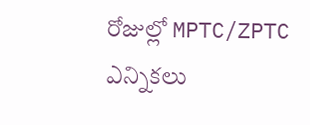రోజుల్లో MPTC/ZPTC ఎన్నికలు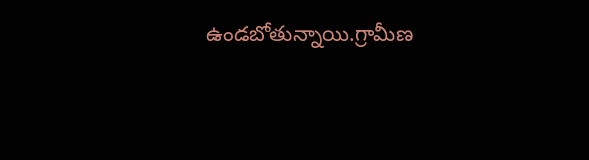ఉండబోతున్నాయి.గ్రామీణ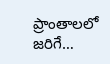ప్రాంతాలలో జరిగే…